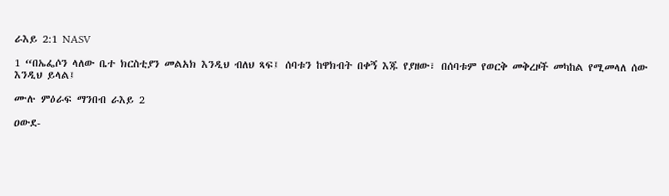ራእይ 2:1 NASV

1 “በኤፌሶን ላለው ቤተ ክርስቲያን መልአክ እንዲህ ብለህ ጻፍ፤ ሰባቱን ከዋክብት በቀኝ እጁ የያዘው፣ በሰባቱም የወርቅ መቅረዞች መካከል የሚመላለ ሰው እንዲህ ይላል፤

ሙሉ ምዕራፍ ማንበብ ራእይ 2

ዐውደ-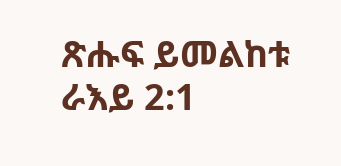ጽሑፍ ይመልከቱ ራእይ 2:1